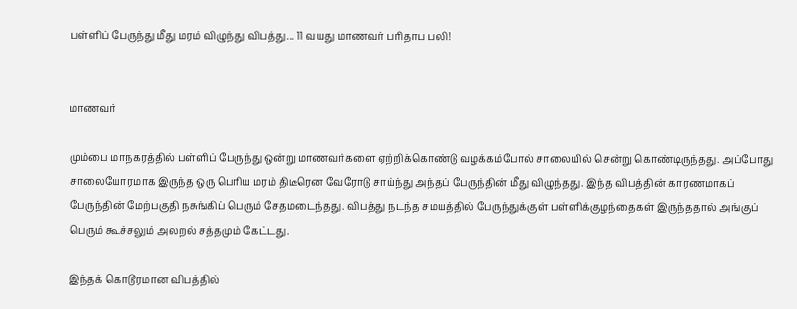பள்ளிப் பேருந்து மீது மரம் விழுந்து விபத்து... 11 வயது மாணவர் பரிதாப பலி!


மாணவர்

மும்பை மாநகரத்தில் பள்ளிப் பேருந்து ஒன்று மாணவர்களை ஏற்றிக்கொண்டு வழக்கம்போல் சாலையில் சென்று கொண்டிருந்தது. அப்போது சாலையோரமாக இருந்த ஒரு பெரிய மரம் திடீரென வேரோடு சாய்ந்து அந்தப் பேருந்தின் மீது விழுந்தது. இந்த விபத்தின் காரணமாகப் பேருந்தின் மேற்பகுதி நசுங்கிப் பெரும் சேதமடைந்தது. விபத்து நடந்த சமயத்தில் பேருந்துக்குள் பள்ளிக்குழந்தைகள் இருந்ததால் அங்குப் பெரும் கூச்சலும் அலறல் சத்தமும் கேட்டது.

இந்தக் கொடூரமான விபத்தில்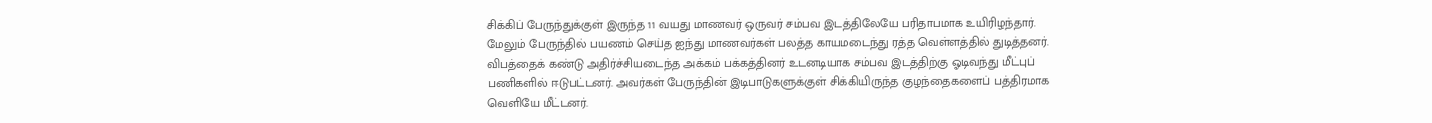சிக்கிப் பேருந்துக்குள் இருந்த 11 வயது மாணவர் ஒருவர் சம்பவ இடத்திலேயே பரிதாபமாக உயிரிழந்தார். மேலும் பேருந்தில் பயணம் செய்த ஐந்து மாணவர்கள் பலத்த காயமடைந்து ரத்த வெள்ளத்தில் துடித்தனர். விபத்தைக் கண்டு அதிர்ச்சியடைந்த அக்கம் பக்கத்தினர் உடனடியாக சம்பவ இடத்திற்கு ஓடிவந்து மீட்புப் பணிகளில் ஈடுபட்டனர். அவர்கள் பேருந்தின் இடிபாடுகளுக்குள் சிக்கியிருந்த குழந்தைகளைப் பத்திரமாக வெளியே மீட்டனர்.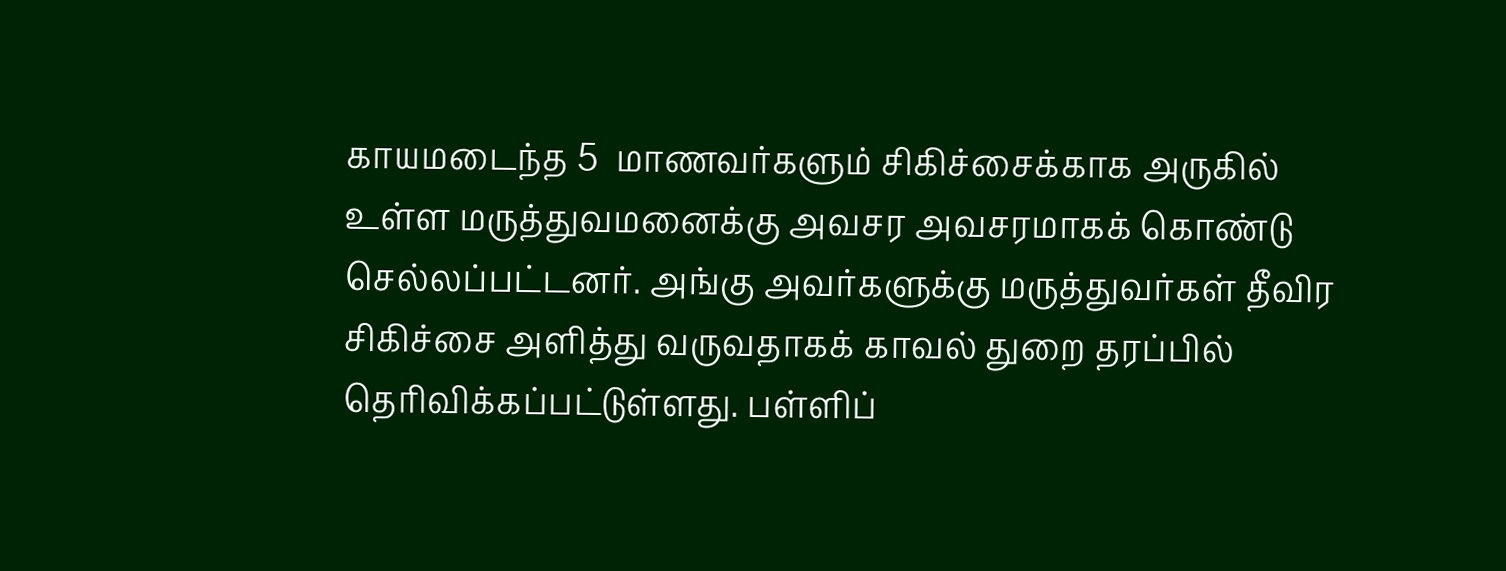காயமடைந்த 5  மாணவர்களும் சிகிச்சைக்காக அருகில் உள்ள மருத்துவமனைக்கு அவசர அவசரமாகக் கொண்டு செல்லப்பட்டனர். அங்கு அவர்களுக்கு மருத்துவர்கள் தீவிர சிகிச்சை அளித்து வருவதாகக் காவல் துறை தரப்பில் தெரிவிக்கப்பட்டுள்ளது. பள்ளிப்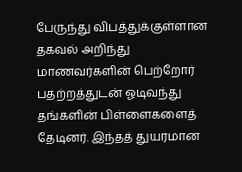பேருந்து விபத்துக்குள்ளான தகவல் அறிந்து மாணவர்களின் பெற்றோர் பதற்றத்துடன் ஓடிவந்து தங்களின் பிள்ளைகளைத் தேடினர். இந்தத் துயரமான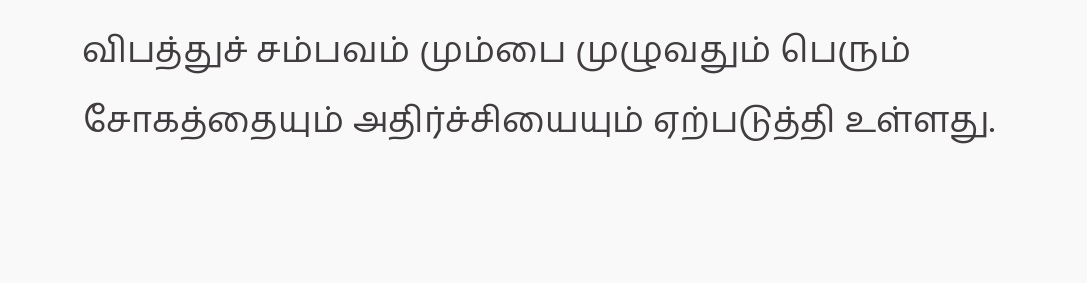விபத்துச் சம்பவம் மும்பை முழுவதும் பெரும் சோகத்தையும் அதிர்ச்சியையும் ஏற்படுத்தி உள்ளது.